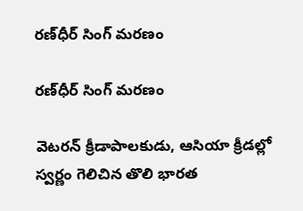రణ్‌ధీర్‌ సింగ్‌ మరణం

రణ్‌ధీర్‌ సింగ్‌ మరణం

వెటరన్‌ క్రీడాపాలకుడు, ఆసియా క్రీడల్లో స్వర్ణం గెలిచిన తొలి భారత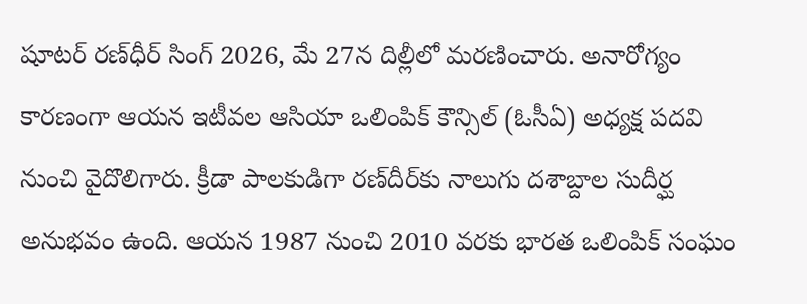షూటర్‌ రణ్‌ధీర్‌ సింగ్‌ 2026, మే 27న దిల్లీలో మరణించారు. అనారోగ్యం కారణంగా ఆయన ఇటీవల ఆసియా ఒలింపిక్‌ కౌన్సిల్‌ (ఓసీఏ) అధ్యక్ష పదవి నుంచి వైదొలిగారు. క్రీడా పాలకుడిగా రణ్‌దీర్‌కు నాలుగు దశాబ్దాల సుదీర్ఘ అనుభవం ఉంది. ఆయన 1987 నుంచి 2010 వరకు భారత ఒలింపిక్‌ సంఘం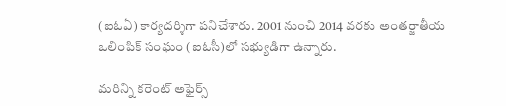(ఐఓఏ) కార్యదర్శిగా పనిచేశారు. 2001 నుంచి 2014 వరకు అంతర్జాతీయ ఒలింపిక్‌ సంఘం (ఐఓసీ)లో సభ్యుడిగా ఉన్నారు.

మరిన్ని కరెంట్ అఫైర్స్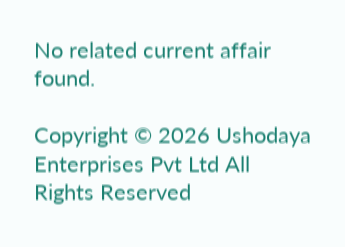No related current affair found.

Copyright © 2026 Ushodaya Enterprises Pvt Ltd All Rights Reserved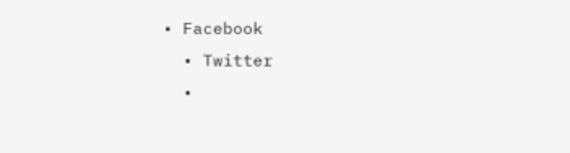• Facebook
  • Twitter
  •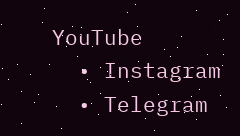YouTube
  • Instagram
  • Telegram